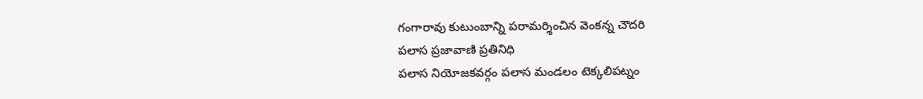గంగారావు కుటుంబాన్ని పరామర్శించిన వెంకన్న చౌదరి
పలాస ప్రజావాణి ప్రతినిధి
పలాస నియోజకవర్గం పలాస మండలం టెక్కలిపట్నం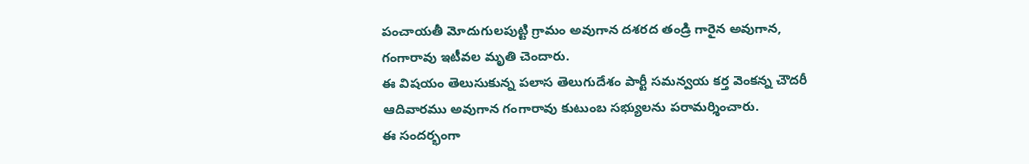పంచాయతీ మోదుగులపుట్టి గ్రామం అవుగాన దశరద తండ్రి గారైన అవుగాన, గంగారావు ఇటీవల మృతి చెందారు.
ఈ విషయం తెలుసుకున్న పలాస తెలుగుదేశం పార్టీ సమన్వయ కర్త వెంకన్న చౌదరీ ఆదివారము అవుగాన గంగారావు కుటుంబ సభ్యులను పరామర్శించారు.
ఈ సందర్భంగా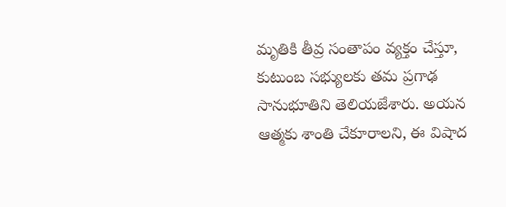మృతికి తీవ్ర సంతాపం వ్యక్తం చేస్తూ, కుటుంబ సభ్యులకు తమ ప్రగాఢ సానుభూతిని తెలియజేశారు. అయన ఆత్మకు శాంతి చేకూరాలని, ఈ విషాద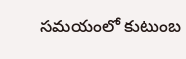సమయంలో కుటుంబ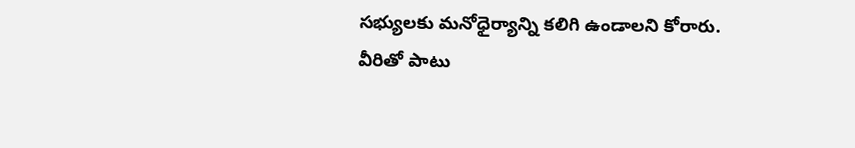సభ్యులకు మనోధైర్యాన్ని కలిగి ఉండాలని కోరారు.
వీరితో పాటు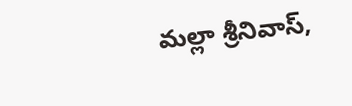మల్లా శ్రీనివాస్,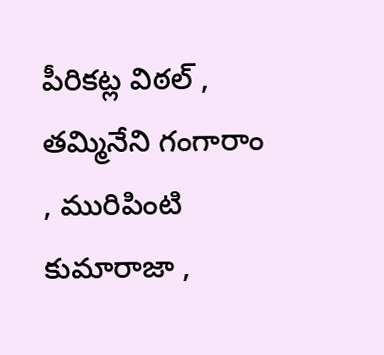పీరికట్ల విఠల్ , తమ్మినేని గంగారాం , మురిపింటి కుమారాజా ,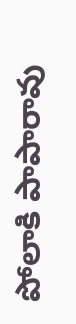పోలాకి పాపారావు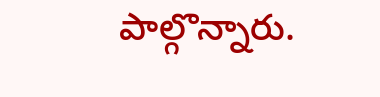పాల్గొన్నారు.